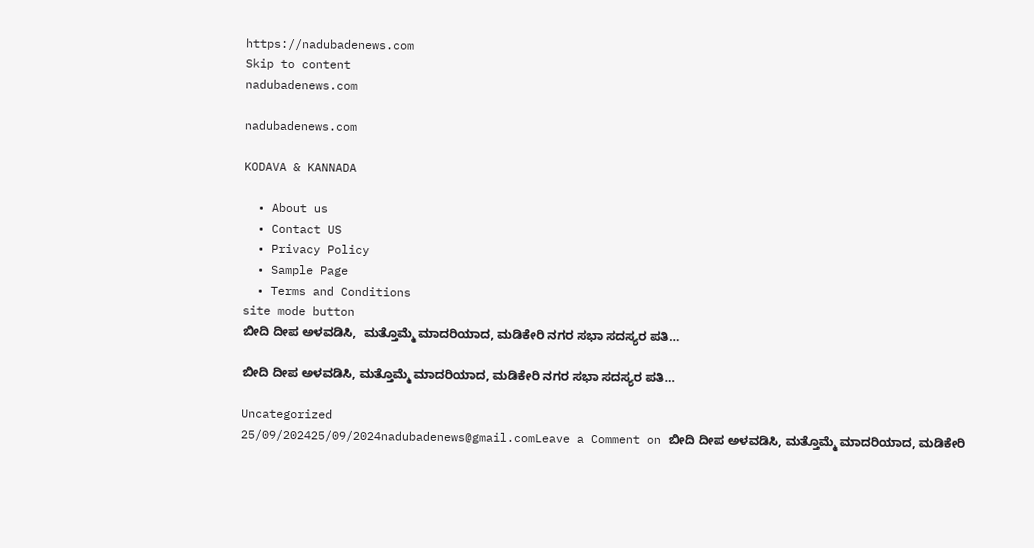https://nadubadenews.com
Skip to content
nadubadenews.com

nadubadenews.com

KODAVA & KANNADA

  • About us
  • Contact US
  • Privacy Policy
  • Sample Page
  • Terms and Conditions
site mode button
ಬೀದಿ ದೀಪ ಅಳವಡಿಸಿ,  ಮತ್ತೊಮ್ಮೆ ಮಾದರಿಯಾದ, ಮಡಿಕೇರಿ ನಗರ ಸಭಾ ಸದಸ್ಯರ ಪತಿ…

ಬೀದಿ ದೀಪ ಅಳವಡಿಸಿ, ಮತ್ತೊಮ್ಮೆ ಮಾದರಿಯಾದ, ಮಡಿಕೇರಿ ನಗರ ಸಭಾ ಸದಸ್ಯರ ಪತಿ…

Uncategorized
25/09/202425/09/2024nadubadenews@gmail.comLeave a Comment on ಬೀದಿ ದೀಪ ಅಳವಡಿಸಿ, ಮತ್ತೊಮ್ಮೆ ಮಾದರಿಯಾದ, ಮಡಿಕೇರಿ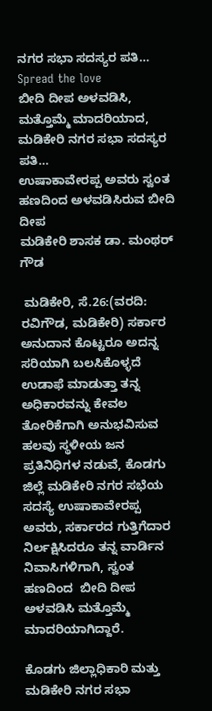ನಗರ ಸಭಾ ಸದಸ್ಯರ ಪತಿ…
Spread the love
ಬೀದಿ ದೀಪ ಅಳವಡಿಸಿ,  ಮತ್ತೊಮ್ಮೆ ಮಾದರಿಯಾದ, ಮಡಿಕೇರಿ ನಗರ ಸಭಾ ಸದಸ್ಯರ ಪತಿ…
ಉಷಾಕಾವೇರಪ್ಪ ಅವರು ಸ್ವಂತ ಹಣದಿಂದ ಅಳವಡಿಸಿರುವ ಬೀದಿ ದೀಪ
ಮಡಿಕೇರಿ ಶಾಸಕ ಡಾ. ಮಂಥರ್‌ ಗೌಡ

 ಮಡಿಕೇರಿ, ಸೆ.26:(ವರದಿ: ರವಿಗೌಡ, ಮಡಿಕೇರಿ) ಸರ್ಕಾರ ಅನುದಾನ ಕೊಟ್ಟರೂ ಅದನ್ನ ಸರಿಯಾಗಿ ಬಲಸಿಕೊಳ್ಳದೆ ಉಡಾಫೆ ಮಾಡುತ್ತಾ ತನ್ನ ಅಧಿಕಾರವನ್ನು ಕೇವಲ ತೋರಿಕೆಗಾಗಿ ಅನುಭವಿಸುವ ಹಲವು ಸ್ಥಳೀಯ ಜನ ಪ್ರತಿನಿಧಿಗಳ ನಡುವೆ, ಕೊಡಗು ಜಿಲ್ಲೆ ಮಡಿಕೇರಿ ನಗರ ಸಭೆಯ ಸದಸ್ಯೆ ಉಷಾಕಾವೇರಪ್ಪ ಅವರು, ಸರ್ಕಾರದ ಗುತ್ತಿಗೆದಾರ ನಿರ್ಲಕ್ಷಿಸಿದರೂ ತನ್ನ ವಾರ್ಡಿನ ನಿವಾಸಿಗಳಿಗಾಗಿ, ಸ್ವಂತ ಹಣದಿಂದ  ಬೀದಿ ದೀಪ ಅಳವಡಿಸಿ ಮತ್ತೊಮ್ಮೆ ಮಾದರಿಯಾಗಿದ್ದಾರೆ.

ಕೊಡಗು ಜಿಲ್ಲಾಧಿಕಾರಿ ಮತ್ತು ಮಡಿಕೇರಿ ನಗರ ಸಭಾ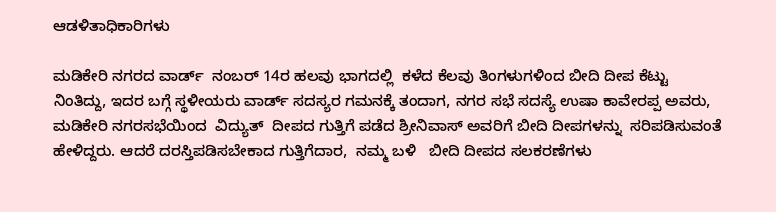ಆಡಳಿತಾಧಿಕಾರಿಗಳು

ಮಡಿಕೇರಿ ನಗರದ ವಾರ್ಡ್  ನಂಬರ್ 14ರ ಹಲವು ಭಾಗದಲ್ಲಿ  ಕಳೆದ ಕೆಲವು ತಿಂಗಳುಗಳಿಂದ ಬೀದಿ ದೀಪ ಕೆಟ್ಟು   ನಿಂತಿದ್ದು, ಇದರ ಬಗ್ಗೆ ಸ್ಥಳೀಯರು ವಾರ್ಡ್ ಸದಸ್ಯರ ಗಮನಕ್ಕೆ ತಂದಾಗ, ನಗರ ಸಭೆ ಸದಸ್ಯೆ ಉಷಾ ಕಾವೇರಪ್ಪ ಅವರು,  ಮಡಿಕೇರಿ ನಗರಸಭೆಯಿಂದ  ವಿದ್ಯುತ್  ದೀಪದ ಗುತ್ತಿಗೆ ಪಡೆದ ಶ್ರೀನಿವಾಸ್ ಅವರಿಗೆ ಬೀದಿ ದೀಪಗಳನ್ನು  ಸರಿಪಡಿಸುವಂತೆ ಹೇಳಿದ್ದರು. ಆದರೆ ದರಸ್ತಿಪಡಿಸಬೇಕಾದ ಗುತ್ತಿಗೆದಾರ,  ನಮ್ಮ ಬಳಿ   ಬೀದಿ ದೀಪದ ಸಲಕರಣೆಗಳು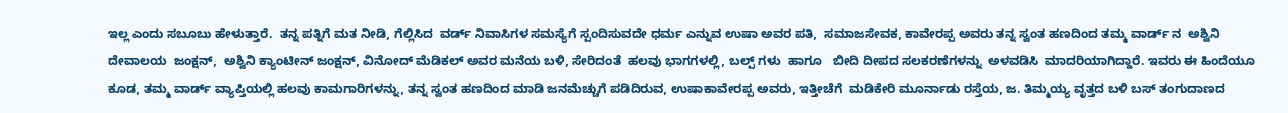ಇಲ್ಲ ಎಂದು ಸಬೂಬು ಹೇಳುತ್ತಾರೆ.  ತನ್ನ ಪತ್ನಿಗೆ ಮತ ನೀಡಿ, ಗೆಲ್ಲಿಸಿದ  ವರ್ಡ್ ನಿವಾಸಿಗಳ ಸಮಸ್ಯೆಗೆ ಸ್ಪಂದಿಸುವದೇ ಧರ್ಮ ಎನ್ನುವ ಉಷಾ ಅವರ ಪತಿ,  ಸಮಾಜಸೇವಕ, ಕಾವೇರಪ್ಪ ಅವರು ತನ್ನ ಸ್ವಂತ ಹಣದಿಂದ ತಮ್ಮ ವಾರ್ಡ್ ನ  ಅಶ್ವಿನಿ ದೇವಾಲಯ  ಜಂಕ್ಷನ್‌,  ಅಶ್ವಿನಿ ಕ್ಯಾಂಟೀನ್ ಜಂಕ್ಷನ್‌, ವಿನೋದ್ ಮೆಡಿಕಲ್ ಅವರ ಮನೆಯ ಬಳಿ, ಸೇರಿದಂತೆ  ಹಲವು ಭಾಗಗಳಲ್ಲಿ, ಬಲ್ಪ್ ಗಳು  ಹಾಗೂ   ಬೀದಿ ದೀಪದ ಸಲಕರಣೆಗಳನ್ನು  ಅಳವಡಿಸಿ  ಮಾದರಿಯಾಗಿದ್ದಾರೆ. ಇವರು ಈ ಹಿಂದೆಯೂ ಕೂಡ, ತಮ್ಮ ವಾರ್ಡ್‌ ವ್ಯಾಪ್ತಿಯಲ್ಲಿ ಹಲವು ಕಾಮಗಾರಿಗಳನ್ನು, ತನ್ನ ಸ್ವಂತ ಹಣದಿಂದ ಮಾಡಿ ಜನಮೆಚ್ಚುಗೆ ಪಡಿದಿರುವ, ಉಷಾಕಾವೇರಪ್ಪ ಅವರು, ಇತ್ತೀಚೆಗೆ  ಮಡಿಕೇರಿ ಮೂರ್ನಾಡು ರಸ್ತೆಯ, ಜ. ತಿಮ್ಮಯ್ಯ ವೃತ್ತದ ಬಳಿ ಬಸ್‌ ತಂಗುದಾಣದ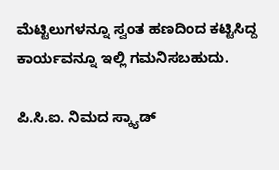ಮೆಟ್ಟಿಲುಗಳನ್ನೂ ಸ್ವಂತ ಹಣದಿಂದ ಕಟ್ಟಿಸಿದ್ದ ಕಾರ್ಯವನ್ನೂ ಇಲ್ಲಿ ಗಮನಿಸಬಹುದು.

ಪಿ.ಸಿ.ಐ. ನಿಮದ ಸ್ಕ್ಯಾಡ್‌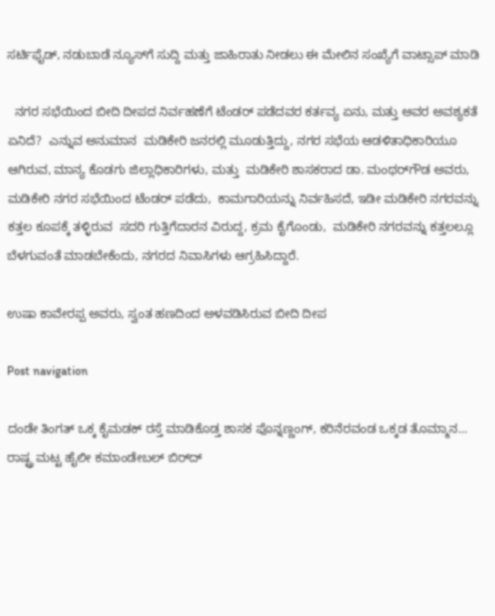ಸರ್ಟಿಫೈಡ್‌, ನಡುಬಾಡೆ ನ್ಯೂಸ್‌ಗೆ ಸುದ್ದಿ ಮತ್ತು ಜಾಹಿರಾತು ನೀಡಲು ಈ ಮೇಲಿನ ಸಂಖ್ಯೆಗೆ ವಾಟ್ಸಾಪ್‌ ಮಾಡಿ

  ನಗರ ಸಭೆಯಿಂದ ಬೀದಿ ದೀಪದ ನಿರ್ವಹಣೆಗೆ ಟೆಂಡರ್ ಪಡೆದವರ ಕರ್ತವ್ಯ ಏನು, ಮತ್ತು ಅವರ ಅವಶ್ಯಕತೆ ಏನಿದೆ?  ಎನ್ನುವ ಅನುಮಾನ  ಮಡಿಕೇರಿ ಜನರಲ್ಲಿ ಮೂಡುತ್ತಿದ್ದು, ನಗರ ಸಭೆಯ ಆಡಳಿತಾಧಿಕಾರಿಯೂ ಆಗಿರುವ, ಮಾನ್ಯ ಕೊಡಗು ಜಿಲ್ಲಾಧಿಕಾರಿಗಳು, ಮತ್ತು  ಮಡಿಕೇರಿ ಶಾಸಕರಾದ ಡಾ. ಮಂಥರ್‌ಗೌಡ ಅವರು,  ಮಡಿಕೇರಿ ನಗರ ಸಭೆಯಿಂದ ಟೆಂಡರ್ ಪಡೆದು,  ಕಾಮಗಾರಿಯನ್ನು ನಿರ್ವಹಿಸದೆ, ಇಡೀ ಮಡಿಕೇರಿ ನಗರವನ್ನು ಕತ್ತಲ ಕೂಪಕ್ಕೆ ತಳ್ಳಿರುವ  ಸದರಿ ಗುತ್ತಿಗೆದಾರನ ವಿರುದ್ದ, ಕ್ರಮ ಕೈಗೊಂಡು,  ಮಡಿಕೇರಿ ನಗರವನ್ನು ಕತ್ತಲಲ್ಲೂ ಬೆಳಗುವಂತೆ ಮಾಡಬೇಕೆಂದು, ನಗರದ ನಿವಾಸಿಗಳು ಆಗ್ರಹಿಸಿದ್ದಾರೆ.

ಉಷಾ ಕಾವೇರಪ್ಪ ಅವರು, ಸ್ವಂತ ಹಣದಿಂದ ಅಳವಡಿಸಿರುವ ಬೀದಿ ದೀಪ

Post navigation

ದಂಡೇ ತಿಂಗತ್‌ ಒಕ್ಕ ಕೈಮಡಕ್‌ ರಸ್ತೆ ಮಾಡಿಕೊಡ್ತ ಶಾಸಕ ಪೊನ್ನಣ್ಣಂಗ್‌, ಕರಿನೆರವಂಡ ಒಕ್ಕಡ ತೊಮ್ಮಾನ…
ರಾಷ್ಟ್ರ ಮಟ್ಟ ಹೈಲೀ ಕಮಾಂಡೇಬಲ್‌ ಬಿರ್‌ದ್‌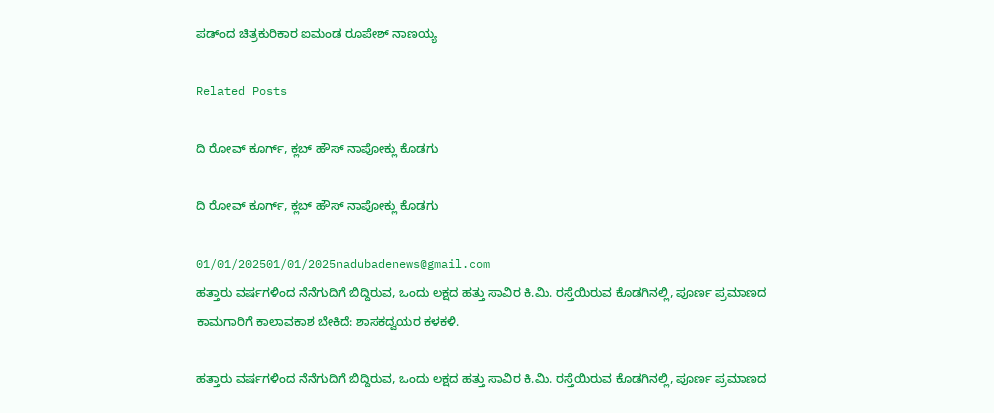ಪಡ್ಂದ ಚಿತ್ರಕುರಿಕಾರ ಐಮಂಡ ರೂಪೇಶ್‌ ನಾಣಯ್ಯ

Related Posts

ದಿ ರೋವ್‌ ಕೂರ್ಗ್‌, ಕ್ಲಬ್‌ ಹೌಸ್‌ ನಾಪೋಕ್ಲು ಕೊಡಗು

ದಿ ರೋವ್‌ ಕೂರ್ಗ್‌, ಕ್ಲಬ್‌ ಹೌಸ್‌ ನಾಪೋಕ್ಲು ಕೊಡಗು

01/01/202501/01/2025nadubadenews@gmail.com
ಹತ್ತಾರು ವರ್ಷಗಳಿಂದ ನೆನೆಗುದಿಗೆ ಬಿದ್ದಿರುವ, ಒಂದು ಲಕ್ಷದ ಹತ್ತು ಸಾವಿರ ಕಿ.ಮಿ. ರಸ್ತೆಯಿರುವ ಕೊಡಗಿನಲ್ಲಿ, ಪೂರ್ಣ ಪ್ರಮಾಣದ ಕಾಮಗಾರಿಗೆ ಕಾಲಾವಕಾಶ ಬೇಕಿದೆ: ಶಾಸಕದ್ವಯರ ಕಳಕಳಿ.

ಹತ್ತಾರು ವರ್ಷಗಳಿಂದ ನೆನೆಗುದಿಗೆ ಬಿದ್ದಿರುವ, ಒಂದು ಲಕ್ಷದ ಹತ್ತು ಸಾವಿರ ಕಿ.ಮಿ. ರಸ್ತೆಯಿರುವ ಕೊಡಗಿನಲ್ಲಿ, ಪೂರ್ಣ ಪ್ರಮಾಣದ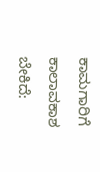ಕಾಮಗಾರಿಗೆ ಕಾಲಾವಕಾಶ ಬೇಕಿದೆ: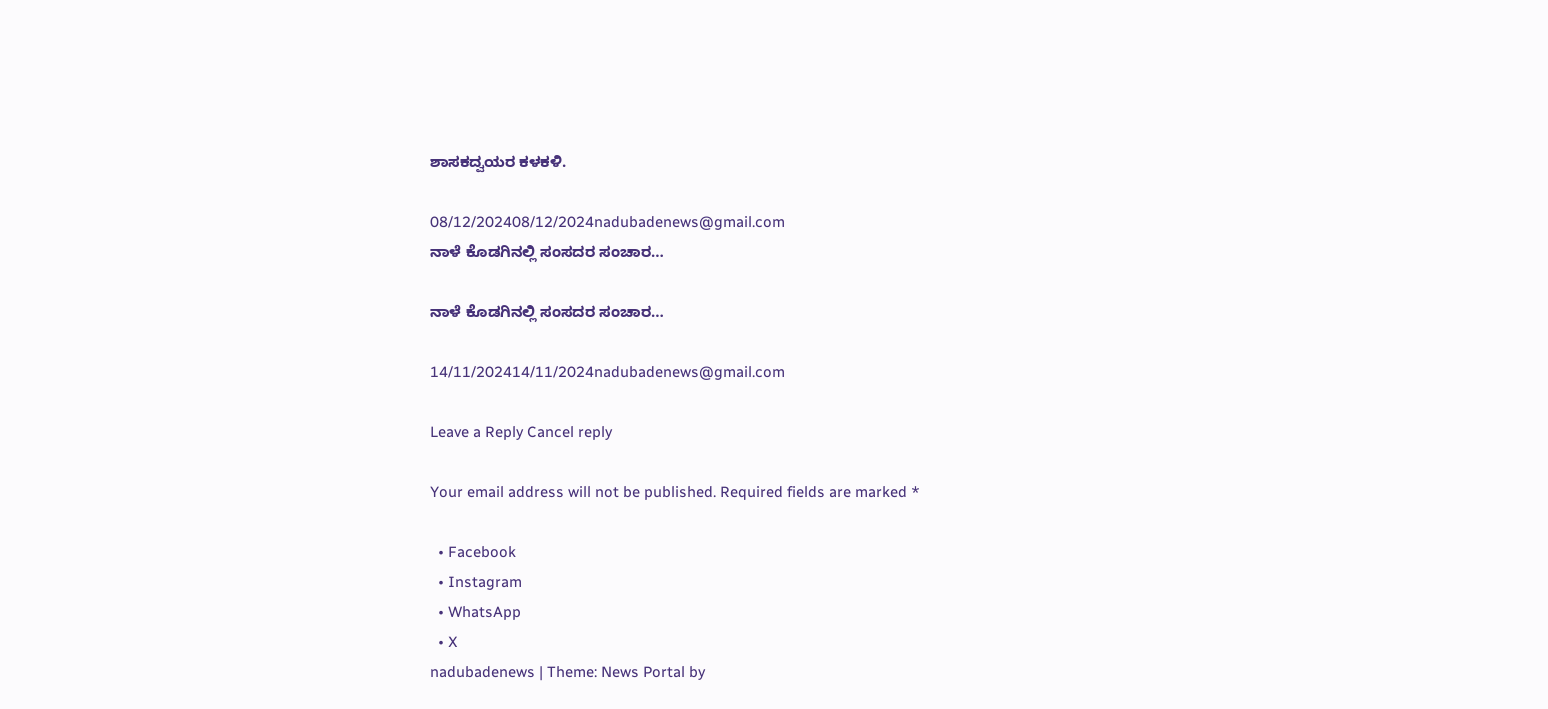ಶಾಸಕದ್ವಯರ ಕಳಕಳಿ.

08/12/202408/12/2024nadubadenews@gmail.com
ನಾಳೆ ಕೊಡಗಿನಲ್ಲಿ ಸಂಸದರ ಸಂಚಾರ…

ನಾಳೆ ಕೊಡಗಿನಲ್ಲಿ ಸಂಸದರ ಸಂಚಾರ…

14/11/202414/11/2024nadubadenews@gmail.com

Leave a Reply Cancel reply

Your email address will not be published. Required fields are marked *

  • Facebook
  • Instagram
  • WhatsApp
  • X
nadubadenews | Theme: News Portal by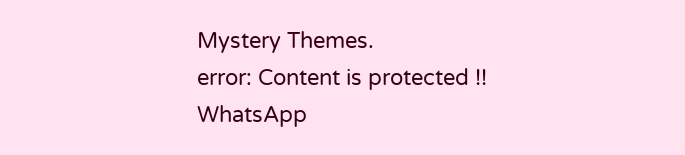Mystery Themes.
error: Content is protected !!
WhatsApp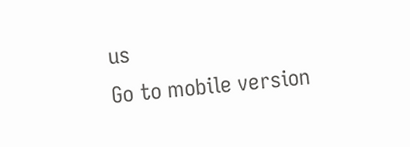us
Go to mobile version